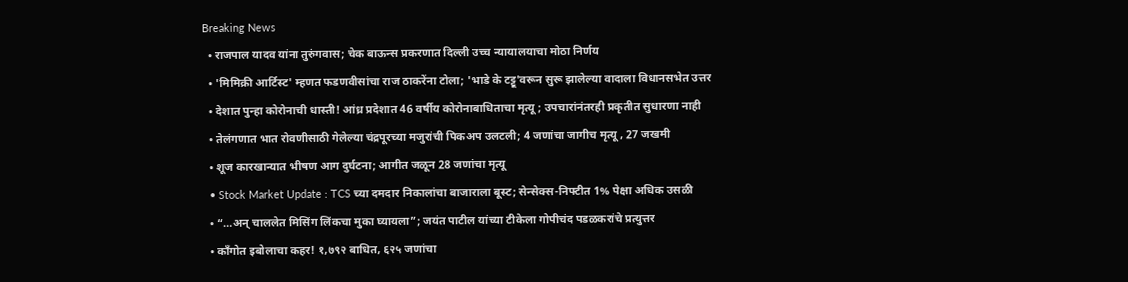Breaking News
  • राजपाल यादव यांना तुरुंगवास; चेक बाऊन्स प्रकरणात दिल्ली उच्च न्यायालयाचा मोठा निर्णय
  • 'मिमिक्री आर्टिस्ट' म्हणत फडणवीसांचा राज ठाकरेंना टोला; 'भाडे के टट्टू'वरून सुरू झालेल्या वादाला विधानसभेत उत्तर
  • देशात पुन्हा कोरोनाची धास्ती! आंध्र प्रदेशात 46 वर्षीय कोरोनाबाधिताचा मृत्यू; उपचारांनंतरही प्रकृतीत सुधारणा नाही
  • तेलंगणात भात रोवणीसाठी गेलेल्या चंद्रपूरच्या मजुरांची पिकअप उलटली; 4 जणांचा जागीच मृत्यू , 27 जखमी
  • शूज कारखान्यात भीषण आग दुर्घटना; आगीत जळून 28 जणांचा मृत्यू
  • Stock Market Update : TCS च्या दमदार निकालांचा बाजाराला बूस्ट; सेन्सेक्स-निफ्टीत 1% पेक्षा अधिक उसळी
  • “…अन् चाललेत मिसिंग लिंकचा मुका घ्यायला”; जयंत पाटील यांच्या टीकेला गोपीचंद पडळकरांचे प्रत्युत्तर
  • काँगोत इबोलाचा कहर! १,७९२ बाधित, ६२५ जणांचा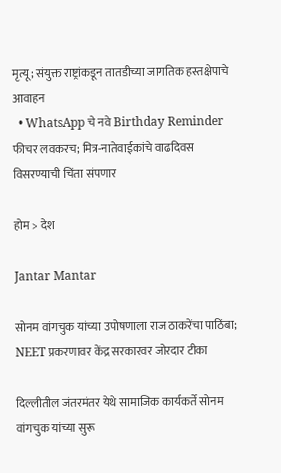मृत्यू; संयुक्त राष्ट्रांकडून तातडीच्या जागतिक हस्तक्षेपाचे आवाहन
  • WhatsApp चे नवे Birthday Reminder फीचर लवकरच; मित्र-नातेवाईकांचे वाढदिवस विसरण्याची चिंता संपणार

होम > देश

Jantar Mantar

सोनम वांगचुक यांच्या उपोषणाला राज ठाकरेंचा पाठिंबा; NEET प्रकरणावर केंद्र सरकारवर जोरदार टीका

दिल्लीतील जंतरमंतर येथे सामाजिक कार्यकर्ते सोनम वांगचुक यांच्या सुरू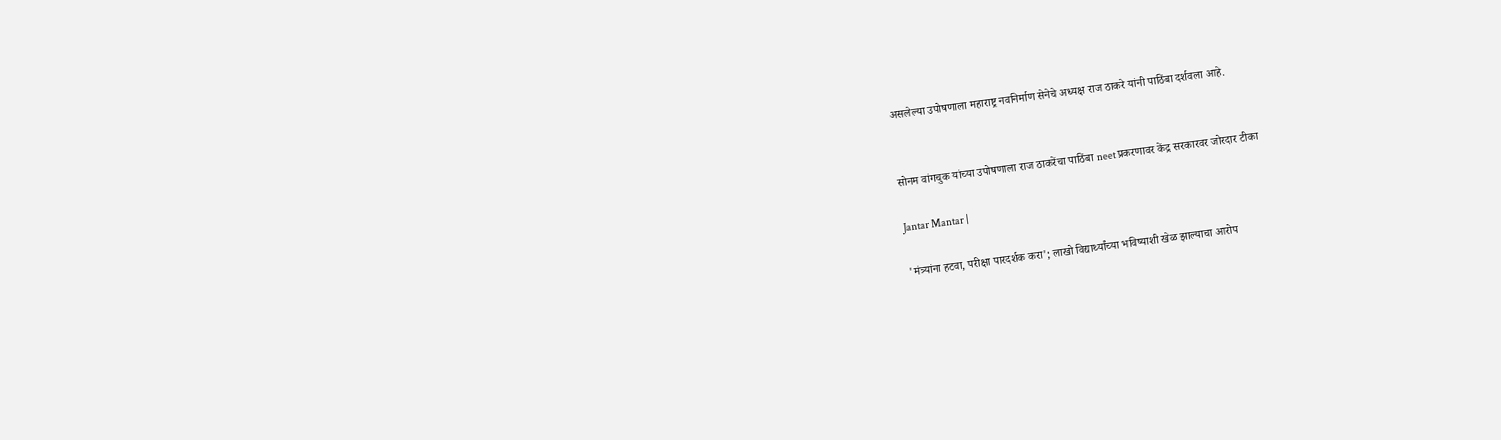असलेल्या उपोषणाला महाराष्ट्र नवनिर्माण सेनेचे अध्यक्ष राज ठाकरे यांनी पाठिंबा दर्शवला आहे.


सोनम वांगचुक यांच्या उपोषणाला राज ठाकरेंचा पाठिंबा neet प्रकरणावर केंद्र सरकारवर जोरदार टीका

Jantar Mantar |

'मंत्र्यांना हटवा, परीक्षा पारदर्शक करा'; लाखो विद्यार्थ्यांच्या भविष्याशी खेळ झाल्याचा आरोप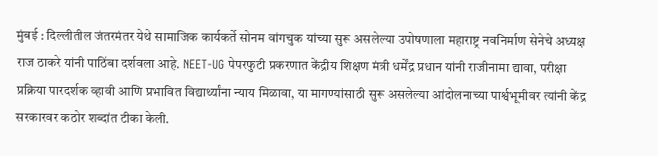मुंबई : दिल्लीतील जंतरमंतर येथे सामाजिक कार्यकर्ते सोनम वांगचुक यांच्या सुरू असलेल्या उपोषणाला महाराष्ट्र नवनिर्माण सेनेचे अध्यक्ष राज ठाकरे यांनी पाठिंबा दर्शवला आहे. NEET-UG पेपरफुटी प्रकरणात केंद्रीय शिक्षण मंत्री धर्मेंद्र प्रधान यांनी राजीनामा द्यावा, परीक्षा प्रक्रिया पारदर्शक व्हावी आणि प्रभावित विद्यार्थ्यांना न्याय मिळावा, या मागण्यांसाठी सुरू असलेल्या आंदोलनाच्या पार्श्वभूमीवर त्यांनी केंद्र सरकारवर कठोर शब्दांत टीका केली.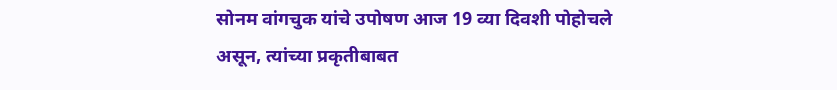सोनम वांगचुक यांचे उपोषण आज 19 व्या दिवशी पोहोचले असून, त्यांच्या प्रकृतीबाबत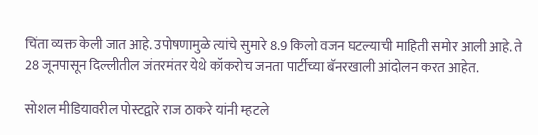चिंता व्यक्त केली जात आहे. उपोषणामुळे त्यांचे सुमारे 8.9 किलो वजन घटल्याची माहिती समोर आली आहे. ते 28 जूनपासून दिल्लीतील जंतरमंतर येथे कॉकरोच जनता पार्टीच्या बॅनरखाली आंदोलन करत आहेत.

सोशल मीडियावरील पोस्टद्वारे राज ठाकरे यांनी म्हटले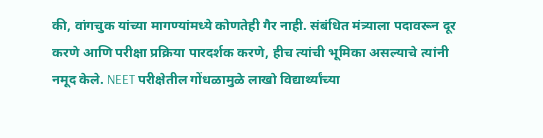की, वांगचुक यांच्या मागण्यांमध्ये कोणतेही गैर नाही. संबंधित मंत्र्याला पदावरून दूर करणे आणि परीक्षा प्रक्रिया पारदर्शक करणे, हीच त्यांची भूमिका असल्याचे त्यांनी नमूद केले. NEET परीक्षेतील गोंधळामुळे लाखो विद्यार्थ्यांच्या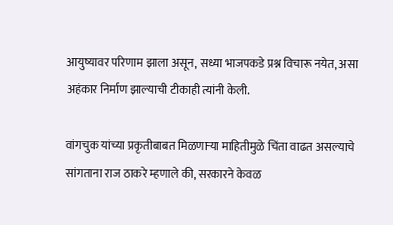आयुष्यावर परिणाम झाला असून, सध्या भाजपकडे प्रश्न विचारू नयेत, असा अहंकार निर्माण झाल्याची टीकाही त्यांनी केली.

वांगचुक यांच्या प्रकृतीबाबत मिळणाऱ्या माहितीमुळे चिंता वाढत असल्याचे सांगताना राज ठाकरे म्हणाले की, सरकारने केवळ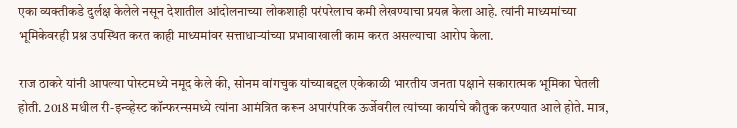एका व्यक्तीकडे दुर्लक्ष केलेले नसून देशातील आंदोलनाच्या लोकशाही परंपरेलाच कमी लेखण्याचा प्रयत्न केला आहे. त्यांनी माध्यमांच्या भूमिकेवरही प्रश्न उपस्थित करत काही माध्यमांवर सत्ताधाऱ्यांच्या प्रभावाखाली काम करत असल्याचा आरोप केला.

राज ठाकरे यांनी आपल्या पोस्टमध्ये नमूद केले की, सोनम वांगचुक यांच्याबद्दल एकेकाळी भारतीय जनता पक्षाने सकारात्मक भूमिका घेतली होती. 2018 मधील री-इन्व्हेस्ट कॉन्फरन्समध्ये त्यांना आमंत्रित करून अपारंपरिक ऊर्जेवरील त्यांच्या कार्याचे कौतुक करण्यात आले होते. मात्र,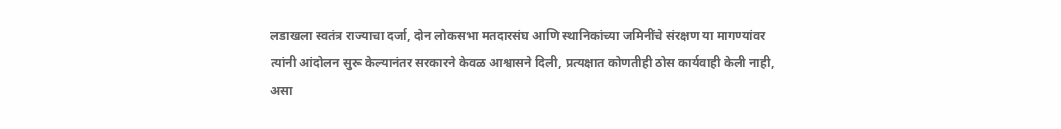लडाखला स्वतंत्र राज्याचा दर्जा, दोन लोकसभा मतदारसंघ आणि स्थानिकांच्या जमिनींचे संरक्षण या मागण्यांवर त्यांनी आंदोलन सुरू केल्यानंतर सरकारने केवळ आश्वासने दिली, प्रत्यक्षात कोणतीही ठोस कार्यवाही केली नाही, असा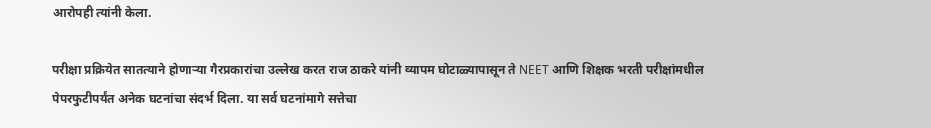आरोपही त्यांनी केला.

परीक्षा प्रक्रियेत सातत्याने होणाऱ्या गैरप्रकारांचा उल्लेख करत राज ठाकरे यांनी व्यापम घोटाळ्यापासून ते NEET आणि शिक्षक भरती परीक्षांमधील पेपरफुटीपर्यंत अनेक घटनांचा संदर्भ दिला. या सर्व घटनांमागे सत्तेचा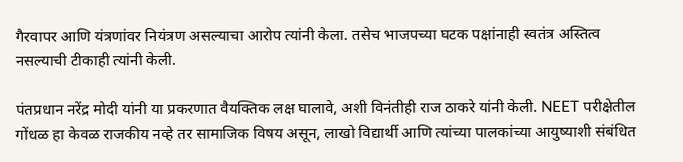गैरवापर आणि यंत्रणांवर नियंत्रण असल्याचा आरोप त्यांनी केला. तसेच भाजपच्या घटक पक्षांनाही स्वतंत्र अस्तित्व नसल्याची टीकाही त्यांनी केली.

पंतप्रधान नरेंद्र मोदी यांनी या प्रकरणात वैयक्तिक लक्ष घालावे, अशी विनंतीही राज ठाकरे यांनी केली. NEET परीक्षेतील गोंधळ हा केवळ राजकीय नव्हे तर सामाजिक विषय असून, लाखो विद्यार्थी आणि त्यांच्या पालकांच्या आयुष्याशी संबंधित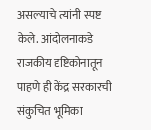असल्याचे त्यांनी स्पष्ट केले. आंदोलनाकडे राजकीय दृष्टिकोनातून पाहणे ही केंद्र सरकारची संकुचित भूमिका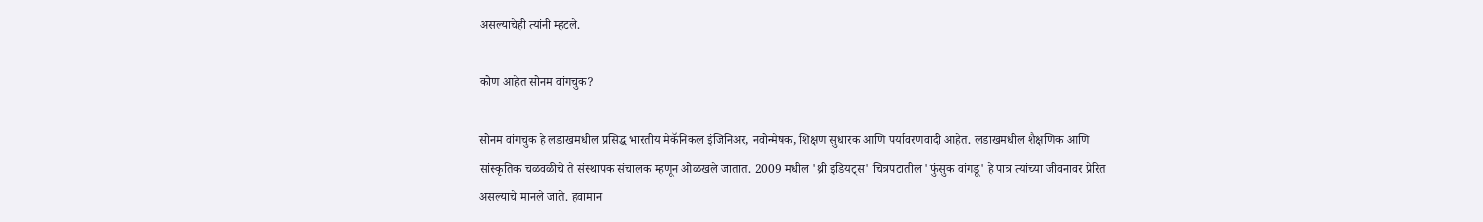असल्याचेही त्यांनी म्हटले.

कोण आहेत सोनम वांगचुक?

सोनम वांगचुक हे लडाखमधील प्रसिद्ध भारतीय मेकॅनिकल इंजिनिअर, नवोन्मेषक, शिक्षण सुधारक आणि पर्यावरणवादी आहेत. लडाखमधील शैक्षणिक आणि सांस्कृतिक चळवळीचे ते संस्थापक संचालक म्हणून ओळखले जातात. 2009 मधील 'थ्री इडियट्स' चित्रपटातील 'फुंसुक वांगडू' हे पात्र त्यांच्या जीवनावर प्रेरित असल्याचे मानले जाते. हवामान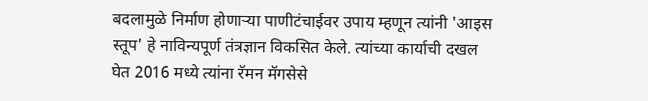बदलामुळे निर्माण होणाऱ्या पाणीटंचाईवर उपाय म्हणून त्यांनी 'आइस स्तूप' हे नाविन्यपूर्ण तंत्रज्ञान विकसित केले. त्यांच्या कार्याची दखल घेत 2016 मध्ये त्यांना रॅमन मॅगसेसे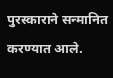पुरस्काराने सन्मानित करण्यात आले.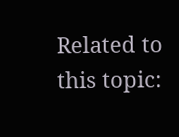Related to this topic: